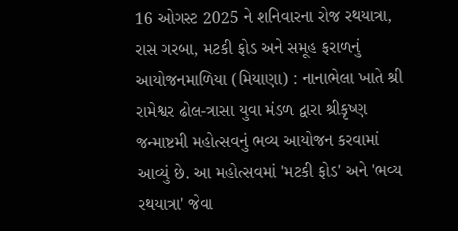16 ઓગસ્ટ 2025 ને શનિવારના રોજ રથયાત્રા, રાસ ગરબા, મટકી ફોડ અને સમૂહ ફરાળનું આયોજનમાળિયા (મિયાણા) : નાનાભેલા ખાતે શ્રી રામેશ્વર ઢોલ-ત્રાસા યુવા મંડળ દ્વારા શ્રીકૃષ્ણ જન્માષ્ટમી મહોત્સવનું ભવ્ય આયોજન કરવામાં આવ્યું છે. આ મહોત્સવમાં 'મટકી ફોડ' અને 'ભવ્ય રથયાત્રા' જેવા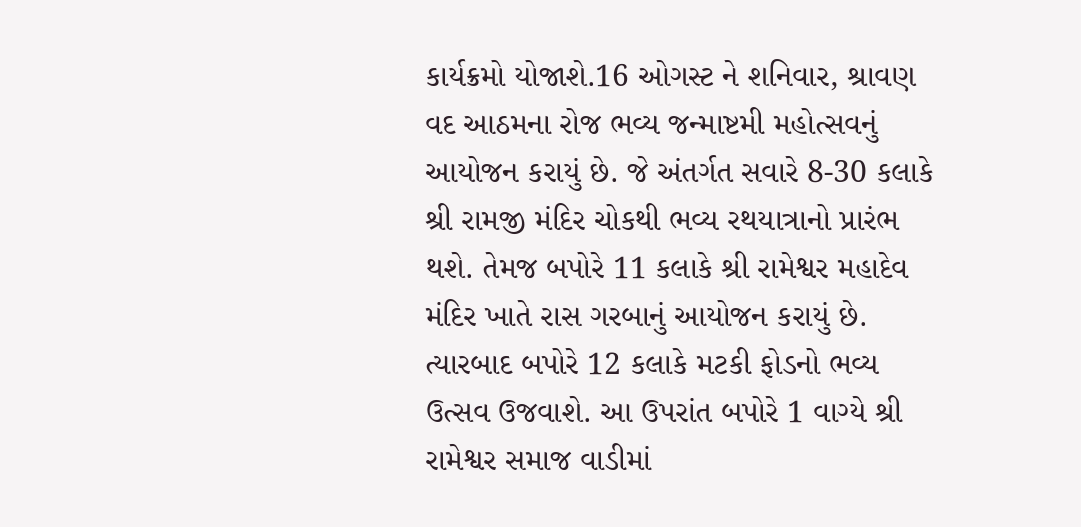કાર્યક્રમો યોજાશે.16 ઓગસ્ટ ને શનિવાર, શ્રાવણ વદ આઠમના રોજ ભવ્ય જન્માષ્ટમી મહોત્સવનું આયોજન કરાયું છે. જે અંતર્ગત સવારે 8-30 કલાકે શ્રી રામજી મંદિર ચોકથી ભવ્ય રથયાત્રાનો પ્રારંભ થશે. તેમજ બપોરે 11 કલાકે શ્રી રામેશ્વર મહાદેવ મંદિર ખાતે રાસ ગરબાનું આયોજન કરાયું છે. ત્યારબાદ બપોરે 12 કલાકે મટકી ફોડનો ભવ્ય ઉત્સવ ઉજવાશે. આ ઉપરાંત બપોરે 1 વાગ્યે શ્રી રામેશ્વર સમાજ વાડીમાં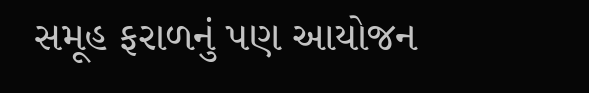સમૂહ ફરાળનું પણ આયોજન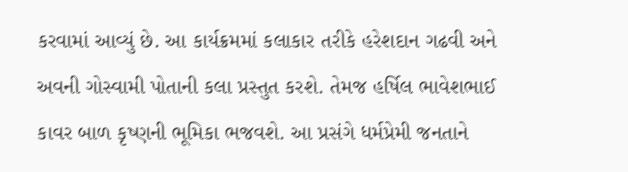કરવામાં આવ્યું છે. આ કાર્યક્રમમાં કલાકાર તરીકે હરેશદાન ગઢવી અને અવની ગોસ્વામી પોતાની કલા પ્રસ્તુત કરશે. તેમજ હર્ષિલ ભાવેશભાઈ કાવર બાળ કૃષ્ણની ભૂમિકા ભજવશે. આ પ્રસંગે ધર્મપ્રેમી જનતાને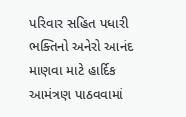પરિવાર સહિત પધારી ભક્તિનો અનેરો આનંદ માણવા માટે હાર્દિક આમંત્રણ પાઠવવામાં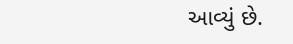આવ્યું છે.